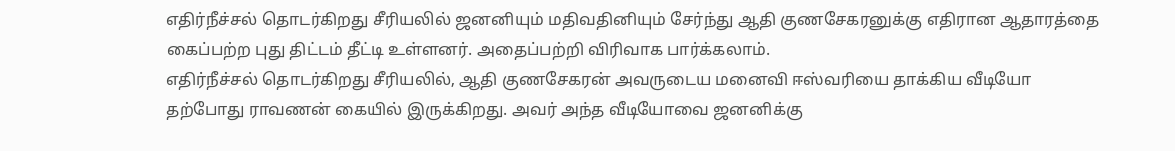எதிர்நீச்சல் தொடர்கிறது சீரியலில் ஜனனியும் மதிவதினியும் சேர்ந்து ஆதி குணசேகரனுக்கு எதிரான ஆதாரத்தை கைப்பற்ற புது திட்டம் தீட்டி உள்ளனர். அதைப்பற்றி விரிவாக பார்க்கலாம்.
எதிர்நீச்சல் தொடர்கிறது சீரியலில், ஆதி குணசேகரன் அவருடைய மனைவி ஈஸ்வரியை தாக்கிய வீடியோ தற்போது ராவணன் கையில் இருக்கிறது. அவர் அந்த வீடியோவை ஜனனிக்கு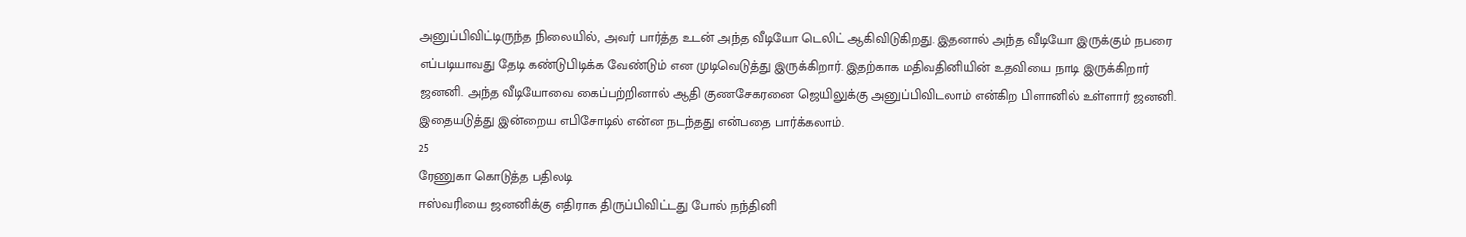அனுப்பிவிட்டிருந்த நிலையில், அவர் பார்த்த உடன் அந்த வீடியோ டெலிட் ஆகிவிடுகிறது. இதனால் அந்த வீடியோ இருக்கும் நபரை எப்படியாவது தேடி கண்டுபிடிக்க வேண்டும் என முடிவெடுத்து இருக்கிறார். இதற்காக மதிவதினியின் உதவியை நாடி இருக்கிறார் ஜனனி. அந்த வீடியோவை கைப்பற்றினால் ஆதி குணசேகரனை ஜெயிலுக்கு அனுப்பிவிடலாம் என்கிற பிளானில் உள்ளார் ஜனனி. இதையடுத்து இன்றைய எபிசோடில் என்ன நடந்தது என்பதை பார்க்கலாம்.
25
ரேணுகா கொடுத்த பதிலடி
ஈஸ்வரியை ஜனனிக்கு எதிராக திருப்பிவிட்டது போல் நந்தினி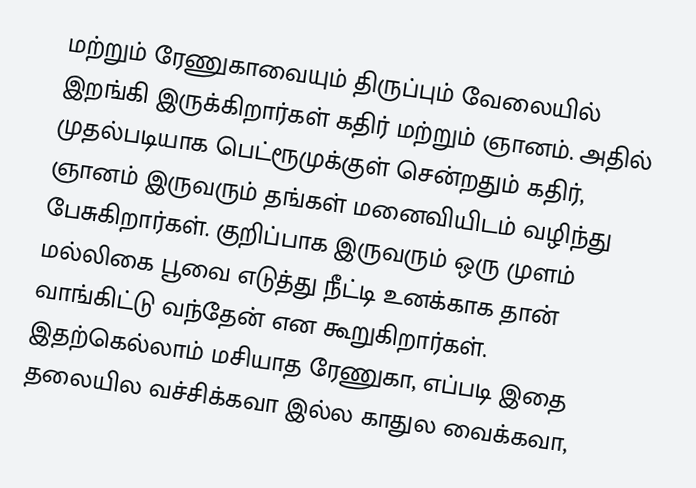மற்றும் ரேணுகாவையும் திருப்பும் வேலையில் இறங்கி இருக்கிறார்கள் கதிர் மற்றும் ஞானம். அதில் முதல்படியாக பெட்ரூமுக்குள் சென்றதும் கதிர், ஞானம் இருவரும் தங்கள் மனைவியிடம் வழிந்து பேசுகிறார்கள். குறிப்பாக இருவரும் ஒரு முளம் மல்லிகை பூவை எடுத்து நீட்டி உனக்காக தான் வாங்கிட்டு வந்தேன் என கூறுகிறார்கள். இதற்கெல்லாம் மசியாத ரேணுகா, எப்படி இதை தலையில வச்சிக்கவா இல்ல காதுல வைக்கவா,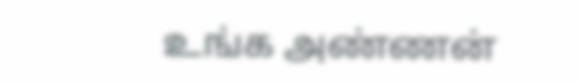உங்க அண்ணன்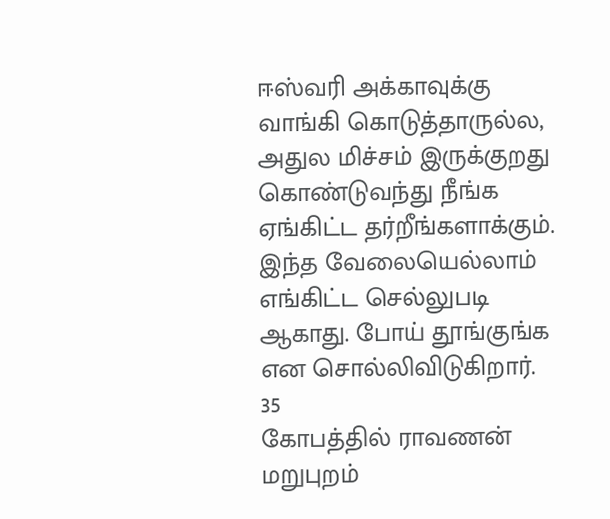ஈஸ்வரி அக்காவுக்கு வாங்கி கொடுத்தாருல்ல, அதுல மிச்சம் இருக்குறது கொண்டுவந்து நீங்க ஏங்கிட்ட தர்றீங்களாக்கும். இந்த வேலையெல்லாம் எங்கிட்ட செல்லுபடி ஆகாது. போய் தூங்குங்க என சொல்லிவிடுகிறார்.
35
கோபத்தில் ராவணன்
மறுபுறம்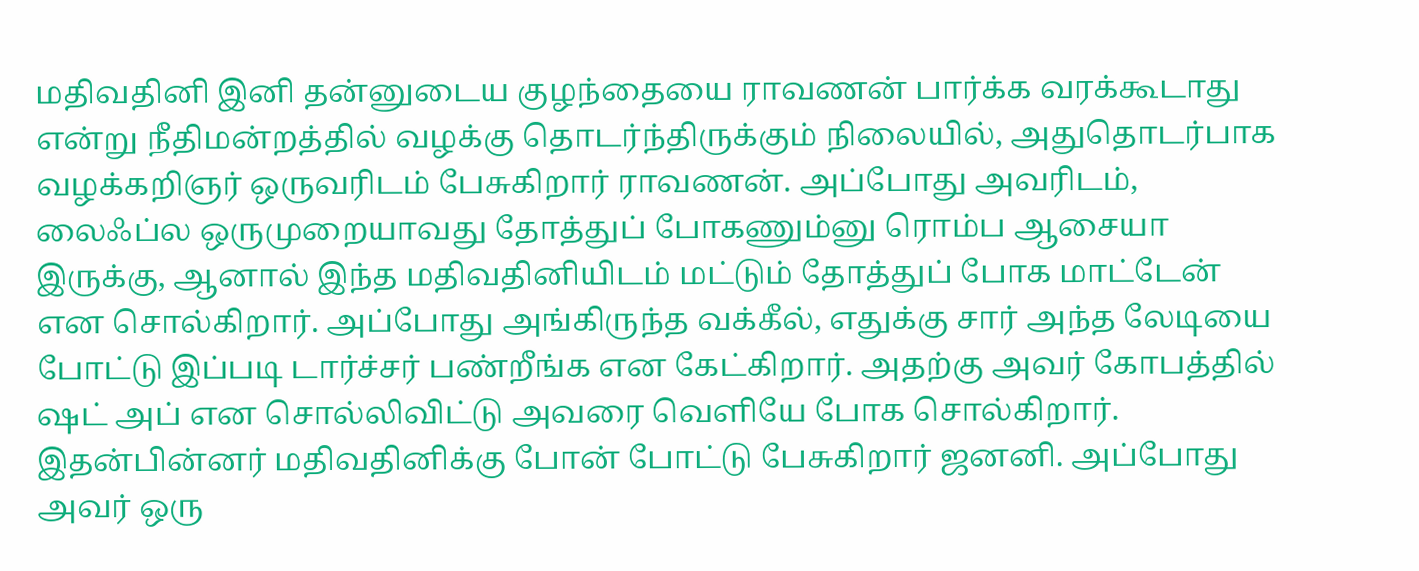மதிவதினி இனி தன்னுடைய குழந்தையை ராவணன் பார்க்க வரக்கூடாது என்று நீதிமன்றத்தில் வழக்கு தொடர்ந்திருக்கும் நிலையில், அதுதொடர்பாக வழக்கறிஞர் ஒருவரிடம் பேசுகிறார் ராவணன். அப்போது அவரிடம், லைஃப்ல ஒருமுறையாவது தோத்துப் போகணும்னு ரொம்ப ஆசையா இருக்கு, ஆனால் இந்த மதிவதினியிடம் மட்டும் தோத்துப் போக மாட்டேன் என சொல்கிறார். அப்போது அங்கிருந்த வக்கீல், எதுக்கு சார் அந்த லேடியை போட்டு இப்படி டார்ச்சர் பண்றீங்க என கேட்கிறார். அதற்கு அவர் கோபத்தில் ஷட் அப் என சொல்லிவிட்டு அவரை வெளியே போக சொல்கிறார்.
இதன்பின்னர் மதிவதினிக்கு போன் போட்டு பேசுகிறார் ஜனனி. அப்போது அவர் ஒரு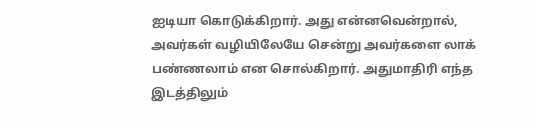ஐடியா கொடுக்கிறார். அது என்னவென்றால், அவர்கள் வழியிலேயே சென்று அவர்களை லாக் பண்ணலாம் என சொல்கிறார். அதுமாதிரி எந்த இடத்திலும்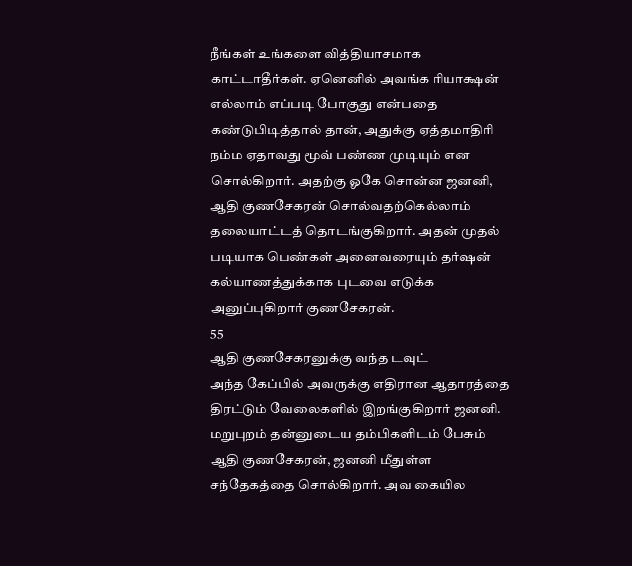நீங்கள் உங்களை வித்தியாசமாக காட்டாதீர்கள். ஏனெனில் அவங்க ரியாக்ஷன் எல்லாம் எப்படி போகுது என்பதை கண்டுபிடித்தால் தான், அதுக்கு ஏத்தமாதிரி நம்ம ஏதாவது மூவ் பண்ண முடியும் என சொல்கிறார். அதற்கு ஓகே சொன்ன ஜனனி, ஆதி குணசேகரன் சொல்வதற்கெல்லாம் தலையாட்டத் தொடங்குகிறார். அதன் முதல் படியாக பெண்கள் அனைவரையும் தர்ஷன் கல்யாணத்துக்காக புடவை எடுக்க அனுப்புகிறார் குணசேகரன்.
55
ஆதி குணசேகரனுக்கு வந்த டவுட்
அந்த கேப்பில் அவருக்கு எதிரான ஆதாரத்தை திரட்டும் வேலைகளில் இறங்குகிறார் ஜனனி. மறுபுறம் தன்னுடைய தம்பிகளிடம் பேசும் ஆதி குணசேகரன், ஜனனி மீதுள்ள சந்தேகத்தை சொல்கிறார். அவ கையில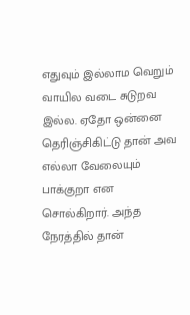எதுவும் இல்லாம வெறும் வாயில வடை சுடுறவ இல்ல. ஏதோ ஒன்னை தெரிஞ்சிகிட்டு தான் அவ எல்லா வேலையும் பாக்குறா என சொல்கிறார். அந்த நேரத்தில் தான்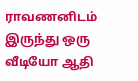ராவணனிடம் இருந்து ஒரு வீடியோ ஆதி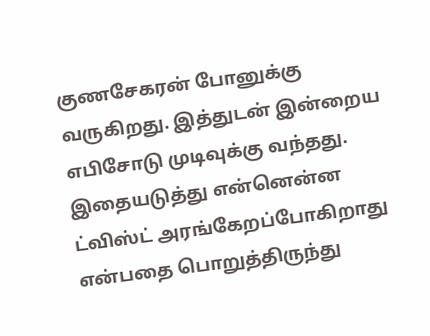குணசேகரன் போனுக்கு வருகிறது. இத்துடன் இன்றைய எபிசோடு முடிவுக்கு வந்தது. இதையடுத்து என்னென்ன ட்விஸ்ட் அரங்கேறப்போகிறாது என்பதை பொறுத்திருந்து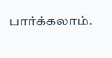பார்க்கலாம்.